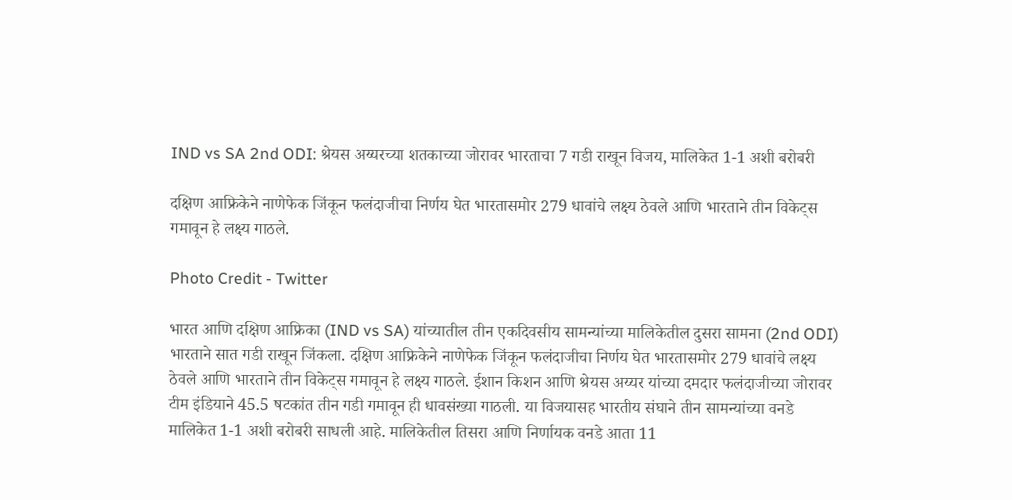IND vs SA 2nd ODI: श्रेयस अय्यरच्या शतकाच्या जोरावर भारताचा 7 गडी राखून विजय, मालिकेत 1-1 अशी बरोबरी

दक्षिण आफ्रिकेने नाणेफेक जिंकून फलंदाजीचा निर्णय घेत भारतासमोर 279 धावांचे लक्ष्य ठेवले आणि भारताने तीन विकेट्स गमावून हे लक्ष्य गाठले.

Photo Credit - Twitter

भारत आणि दक्षिण आफ्रिका (IND vs SA) यांच्यातील तीन एकदिवसीय सामन्यांच्या मालिकेतील दुसरा सामना (2nd ODI) भारताने सात गडी राखून जिंकला. दक्षिण आफ्रिकेने नाणेफेक जिंकून फलंदाजीचा निर्णय घेत भारतासमोर 279 धावांचे लक्ष्य ठेवले आणि भारताने तीन विकेट्स गमावून हे लक्ष्य गाठले. ईशान किशन आणि श्रेयस अय्यर यांच्या दमदार फलंदाजीच्या जोरावर टीम इंडियाने 45.5 षटकांत तीन गडी गमावून ही धावसंख्या गाठली. या विजयासह भारतीय संघाने तीन सामन्यांच्या वनडे मालिकेत 1-1 अशी बरोबरी साधली आहे. मालिकेतील तिसरा आणि निर्णायक वनडे आता 11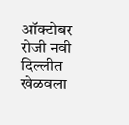ऑक्टोबर रोजी नवी दिल्लीत खेळवला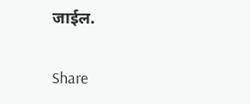जाईल.

Share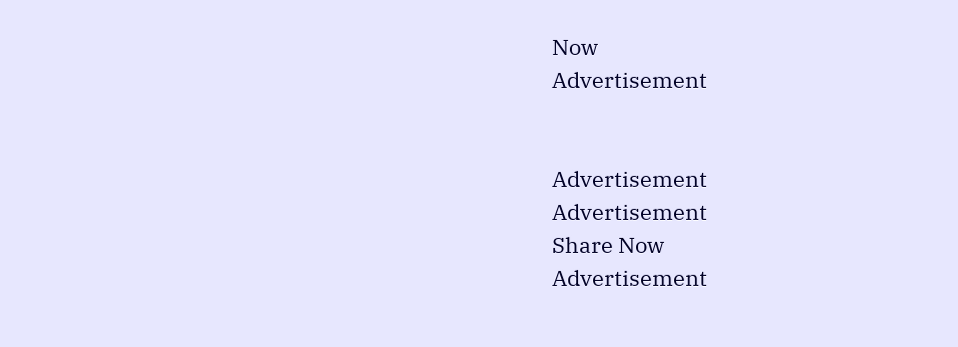Now
Advertisement


Advertisement
Advertisement
Share Now
Advertisement